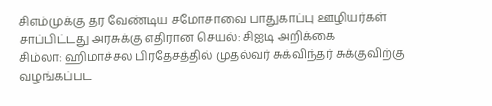சிஎம்முக்கு தர வேண்டிய சமோசாவை பாதுகாப்பு ஊழியர்கள் சாப்பிட்டது அரசுக்கு எதிரான செயல்: சிஐடி அறிக்கை
சிம்லா: ஹிமாச்சல பிரதேசத்தில் முதல்வர் சுக்விந்தர் சுக்குவிற்கு வழங்கப்பட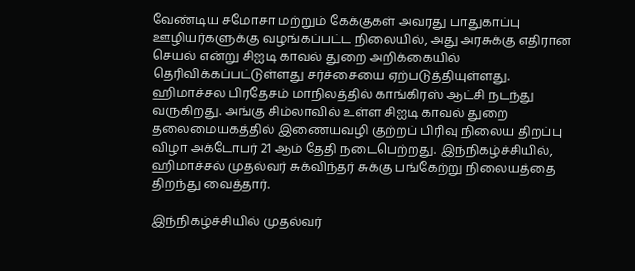வேண்டிய சமோசா மற்றும் கேக்குகள் அவரது பாதுகாப்பு ஊழியர்களுக்கு வழங்கப்பட்ட நிலையில், அது அரசுக்கு எதிரான செயல் என்று சிஐடி காவல் துறை அறிக்கையில் தெரிவிக்கப்பட்டுள்ளது சர்ச்சையை ஏற்படுத்தியுள்ளது.
ஹிமாச்சல பிரதேசம் மாநிலத்தில் காங்கிரஸ் ஆட்சி நடந்து வருகிறது. அங்கு சிம்லாவில் உள்ள சிஐடி காவல் துறை தலைமையகத்தில் இணையவழி குற்றப் பிரிவு நிலைய திறப்பு விழா அக்டோபர் 21 ஆம் தேதி நடைபெற்றது. இந்நிகழ்ச்சியில், ஹிமாச்சல் முதல்வர் சுக்விந்தர் சுக்கு பங்கேற்று நிலையத்தை திறந்து வைத்தார்.

இந்நிகழ்ச்சியில் முதல்வர்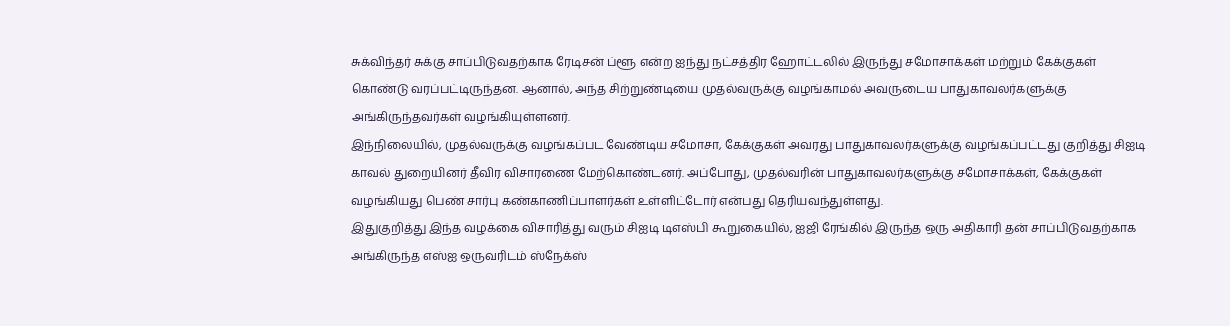சுக்விந்தர் சுக்கு சாப்பிடுவதற்காக ரேடிசன் ப்ளூ என்ற ஐந்து நட்சத்திர ஹோட்டலில் இருந்து சமோசாக்கள் மற்றும் கேக்குகள் கொண்டு வரப்பட்டிருந்தன. ஆனால், அந்த சிற்றுண்டியை முதல்வருக்கு வழங்காமல் அவருடைய பாதுகாவலர்களுக்கு அங்கிருந்தவர்கள் வழங்கியுள்ளனர்.
இந்நிலையில், முதல்வருக்கு வழங்கப்பட வேண்டிய சமோசா, கேக்குகள் அவரது பாதுகாவலர்களுக்கு வழங்கப்பட்டது குறித்து சிஐடி காவல் துறையினர் தீவிர விசாரணை மேற்கொண்டனர். அப்போது, முதல்வரின் பாதுகாவலர்களுக்கு சமோசாக்கள், கேக்குகள் வழங்கியது பெண் சார்பு கண்காணிப்பாளர்கள் உள்ளிட்டோர் என்பது தெரியவந்துள்ளது.
இதுகுறித்து இந்த வழக்கை விசாரித்து வரும் சிஐடி டிஎஸ்பி கூறுகையில், ஐஜி ரேங்கில் இருந்த ஒரு அதிகாரி தன் சாப்பிடுவதற்காக அங்கிருந்த எஸ்ஐ ஒருவரிடம் ஸ்நேக்ஸ்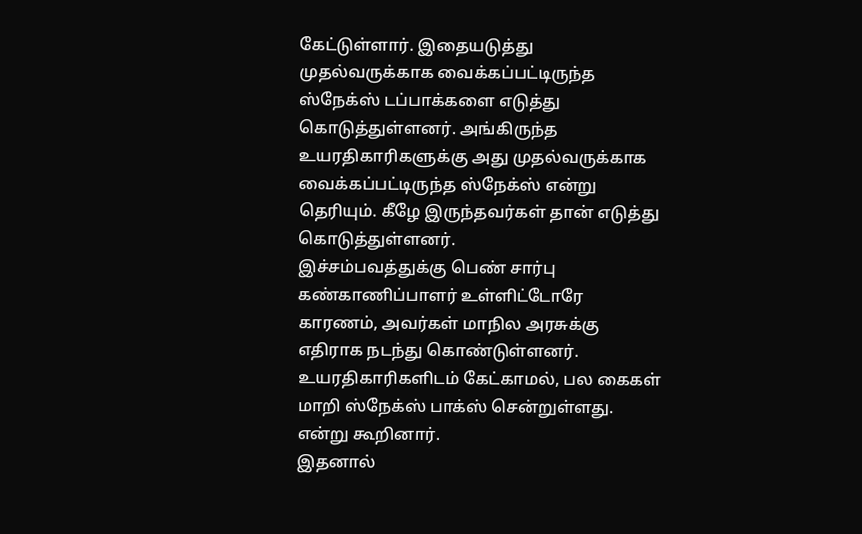கேட்டுள்ளார். இதையடுத்து முதல்வருக்காக வைக்கப்பட்டிருந்த ஸ்நேக்ஸ் டப்பாக்களை எடுத்து கொடுத்துள்ளனர். அங்கிருந்த உயரதிகாரிகளுக்கு அது முதல்வருக்காக வைக்கப்பட்டிருந்த ஸ்நேக்ஸ் என்று தெரியும். கீழே இருந்தவர்கள் தான் எடுத்து கொடுத்துள்ளனர்.
இச்சம்பவத்துக்கு பெண் சார்பு கண்காணிப்பாளர் உள்ளிட்டோரே காரணம், அவர்கள் மாநில அரசுக்கு எதிராக நடந்து கொண்டுள்ளனர். உயரதிகாரிகளிடம் கேட்காமல், பல கைகள் மாறி ஸ்நேக்ஸ் பாக்ஸ் சென்றுள்ளது. என்று கூறினார்.
இதனால்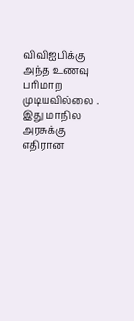விவிஐபிக்கு அந்த உணவு பரிமாற முடியவில்லை . இது மாநில அரசுக்கு எதிரான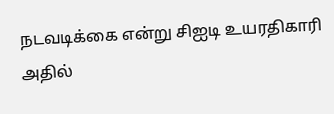நடவடிக்கை என்று சிஐடி உயரதிகாரி அதில்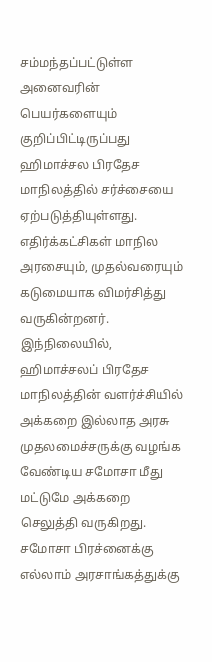சம்மந்தப்பட்டுள்ள அனைவரின் பெயர்களையும் குறிப்பிட்டிருப்பது ஹிமாச்சல பிரதேச மாநிலத்தில் சர்ச்சையை ஏற்படுத்தியுள்ளது. எதிர்க்கட்சிகள் மாநில அரசையும், முதல்வரையும் கடுமையாக விமர்சித்து வருகின்றனர்.
இந்நிலையில், ஹிமாச்சலப் பிரதேச மாநிலத்தின் வளர்ச்சியில் அக்கறை இல்லாத அரசு முதலமைச்சருக்கு வழங்க வேண்டிய சமோசா மீது மட்டுமே அக்கறை செலுத்தி வருகிறது. சமோசா பிரச்னைக்கு எல்லாம் அரசாங்கத்துக்கு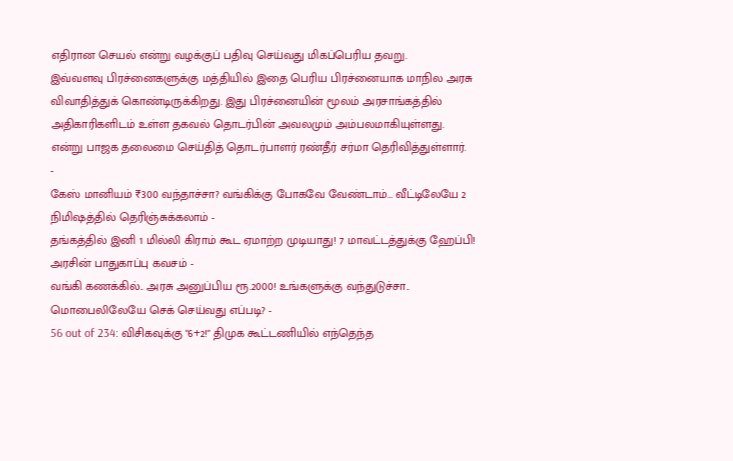எதிரான செயல் என்று வழக்குப் பதிவு செய்வது மிகப்பெரிய தவறு.
இவ்வளவு பிரச்னைகளுக்கு மத்தியில் இதை பெரிய பிரச்னையாக மாநில அரசு விவாதித்துக் கொண்டிருக்கிறது. இது பிரச்னையின் மூலம் அரசாங்கத்தில் அதிகாரிகளிடம் உள்ள தகவல் தொடர்பின் அவலமும் அம்பலமாகியுள்ளது. என்று பாஜக தலைமை செய்தித் தொடர்பாளர் ரண்தீர் சர்மா தெரிவித்துள்ளார்.
-
கேஸ் மானியம் ₹300 வந்தாச்சா? வங்கிக்கு போகவே வேண்டாம்… வீட்டிலேயே 2 நிமிஷத்தில் தெரிஞ்சுக்கலாம் -
தங்கத்தில் இனி 1 மில்லி கிராம் கூட ஏமாற்ற முடியாது! 7 மாவட்டத்துக்கு ஹேப்பி! அரசின் பாதுகாப்பு கவசம் -
வங்கி கணக்கில்.. அரசு அனுப்பிய ரூ.2000! உங்களுக்கு வந்துடுச்சா.. மொபைலிலேயே செக் செய்வது எப்படி? -
56 out of 234: விசிகவுக்கு "6+2!" திமுக கூட்டணியில் எந்தெந்த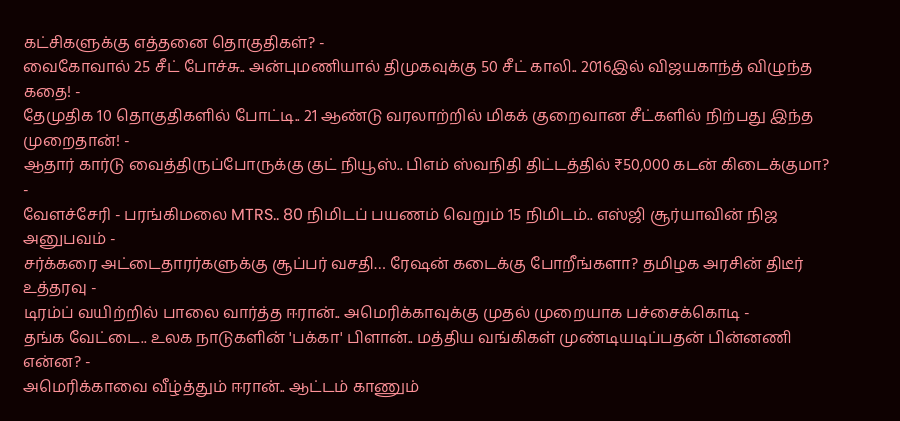கட்சிகளுக்கு எத்தனை தொகுதிகள்? -
வைகோவால் 25 சீட் போச்சு.. அன்புமணியால் திமுகவுக்கு 50 சீட் காலி.. 2016இல் விஜயகாந்த் விழுந்த கதை! -
தேமுதிக 10 தொகுதிகளில் போட்டி.. 21 ஆண்டு வரலாற்றில் மிகக் குறைவான சீட்களில் நிற்பது இந்த முறைதான்! -
ஆதார் கார்டு வைத்திருப்போருக்கு குட் நியூஸ்.. பிஎம் ஸ்வநிதி திட்டத்தில் ₹50,000 கடன் கிடைக்குமா? -
வேளச்சேரி - பரங்கிமலை MTRS.. 80 நிமிடப் பயணம் வெறும் 15 நிமிடம்.. எஸ்ஜி சூர்யாவின் நிஜ அனுபவம் -
சர்க்கரை அட்டைதாரர்களுக்கு சூப்பர் வசதி… ரேஷன் கடைக்கு போறீங்களா? தமிழக அரசின் திடீர் உத்தரவு -
டிரம்ப் வயிற்றில் பாலை வார்த்த ஈரான்.. அமெரிக்காவுக்கு முதல் முறையாக பச்சைக்கொடி -
தங்க வேட்டை.. உலக நாடுகளின் 'பக்கா' பிளான்.. மத்திய வங்கிகள் முண்டியடிப்பதன் பின்னணி என்ன? -
அமெரிக்காவை வீழ்த்தும் ஈரான்.. ஆட்டம் காணும்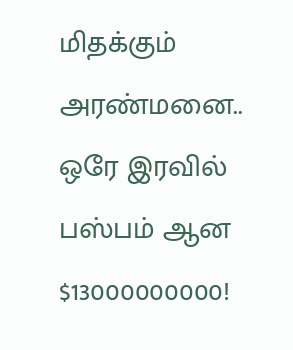மிதக்கும் அரண்மனை.. ஒரே இரவில் பஸ்பம் ஆன $13000000000!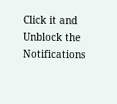Click it and Unblock the Notifications